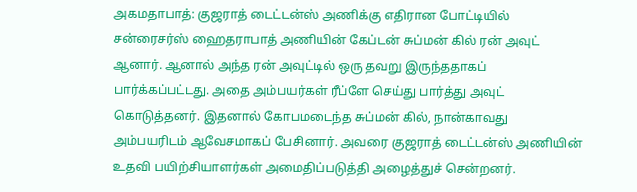அகமதாபாத்: குஜராத் டைட்டன்ஸ் அணிக்கு எதிரான போட்டியில் சன்ரைசர்ஸ் ஹைதராபாத் அணியின் கேப்டன் சுப்மன் கில் ரன் அவுட் ஆனார். ஆனால் அந்த ரன் அவுட்டில் ஒரு தவறு இருந்ததாகப் பார்க்கப்பட்டது. அதை அம்பயர்கள் ரீப்ளே செய்து பார்த்து அவுட் கொடுத்தனர். இதனால் கோபமடைந்த சுப்மன் கில், நான்காவது அம்பயரிடம் ஆவேசமாகப் பேசினார். அவரை குஜராத் டைட்டன்ஸ் அணியின் உதவி பயிற்சியாளர்கள் அமைதிப்படுத்தி அழைத்துச் சென்றனர்.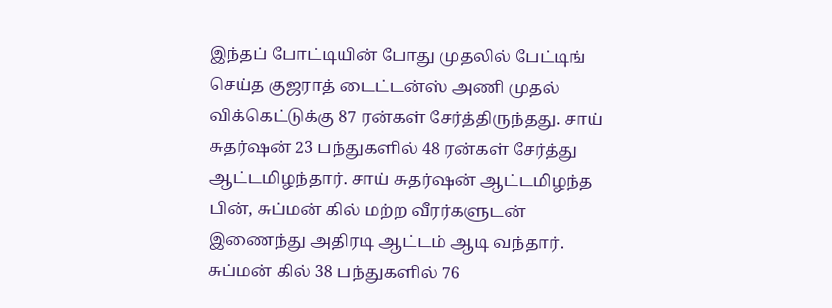இந்தப் போட்டியின் போது முதலில் பேட்டிங் செய்த குஜராத் டைட்டன்ஸ் அணி முதல் விக்கெட்டுக்கு 87 ரன்கள் சேர்த்திருந்தது. சாய் சுதர்ஷன் 23 பந்துகளில் 48 ரன்கள் சேர்த்து ஆட்டமிழந்தார். சாய் சுதர்ஷன் ஆட்டமிழந்த பின், சுப்மன் கில் மற்ற வீரர்களுடன் இணைந்து அதிரடி ஆட்டம் ஆடி வந்தார். சுப்மன் கில் 38 பந்துகளில் 76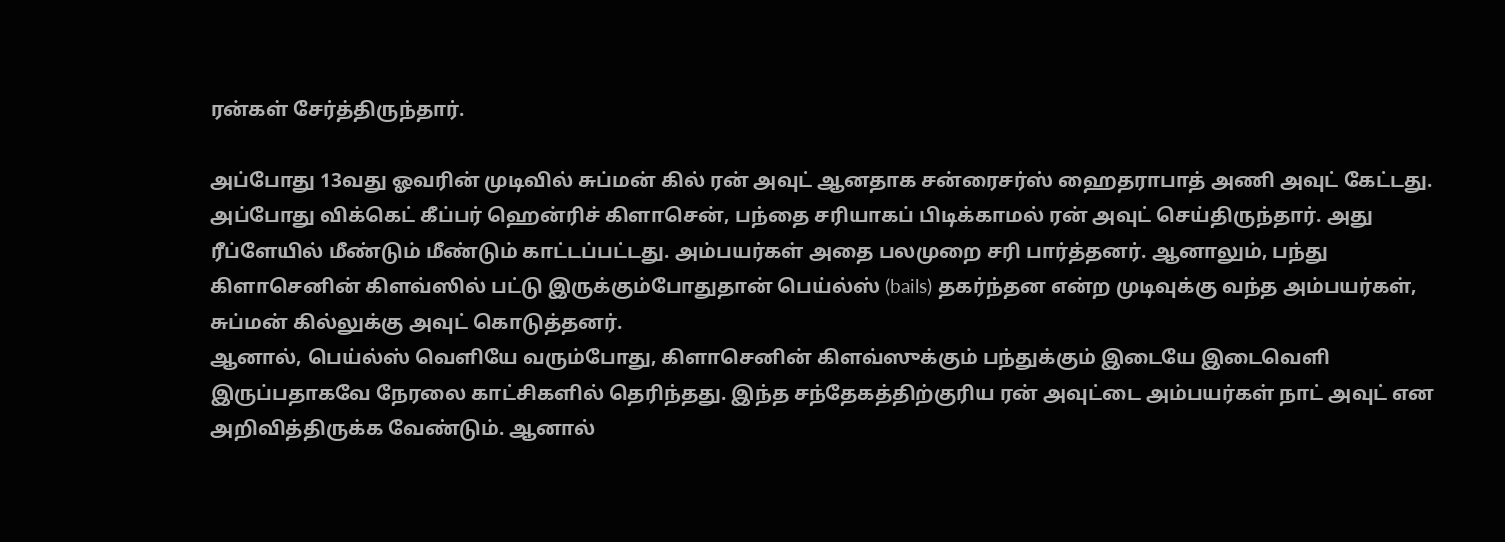ரன்கள் சேர்த்திருந்தார்.

அப்போது 13வது ஓவரின் முடிவில் சுப்மன் கில் ரன் அவுட் ஆனதாக சன்ரைசர்ஸ் ஹைதராபாத் அணி அவுட் கேட்டது. அப்போது விக்கெட் கீப்பர் ஹென்ரிச் கிளாசென், பந்தை சரியாகப் பிடிக்காமல் ரன் அவுட் செய்திருந்தார். அது ரீப்ளேயில் மீண்டும் மீண்டும் காட்டப்பட்டது. அம்பயர்கள் அதை பலமுறை சரி பார்த்தனர். ஆனாலும், பந்து கிளாசெனின் கிளவ்ஸில் பட்டு இருக்கும்போதுதான் பெய்ல்ஸ் (bails) தகர்ந்தன என்ற முடிவுக்கு வந்த அம்பயர்கள், சுப்மன் கில்லுக்கு அவுட் கொடுத்தனர்.
ஆனால், பெய்ல்ஸ் வெளியே வரும்போது, கிளாசெனின் கிளவ்ஸுக்கும் பந்துக்கும் இடையே இடைவெளி இருப்பதாகவே நேரலை காட்சிகளில் தெரிந்தது. இந்த சந்தேகத்திற்குரிய ரன் அவுட்டை அம்பயர்கள் நாட் அவுட் என அறிவித்திருக்க வேண்டும். ஆனால்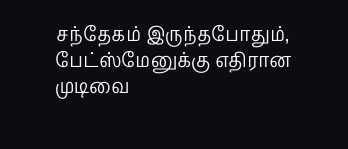சந்தேகம் இருந்தபோதும், பேட்ஸ்மேனுக்கு எதிரான முடிவை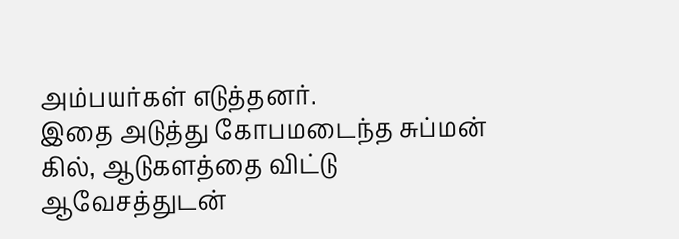அம்பயர்கள் எடுத்தனர்.
இதை அடுத்து கோபமடைந்த சுப்மன் கில், ஆடுகளத்தை விட்டு ஆவேசத்துடன்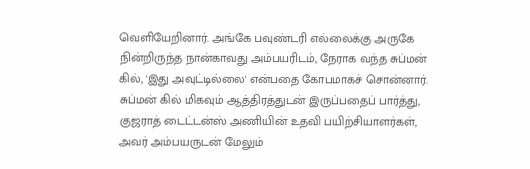வெளியேறினார். அங்கே பவுண்டரி எல்லைக்கு அருகே நின்றிருந்த நான்காவது அம்பயரிடம், நேராக வந்த சுப்மன் கில், 'இது அவுட்டில்லை' என்பதை கோபமாகச் சொன்னார். சுப்மன் கில் மிகவும் ஆத்திரத்துடன் இருப்பதைப் பார்த்து, குஜராத் டைட்டன்ஸ் அணியின் உதவி பயிற்சியாளர்கள், அவர் அம்பயருடன் மேலும்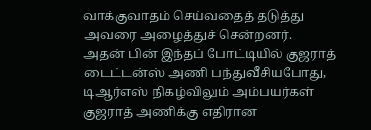வாக்குவாதம் செய்வதைத் தடுத்து அவரை அழைத்துச் சென்றனர்.
அதன் பின் இந்தப் போட்டியில் குஜராத் டைட்டன்ஸ் அணி பந்துவீசியபோது, டிஆர்எஸ் நிகழ்விலும் அம்பயர்கள் குஜராத் அணிக்கு எதிரான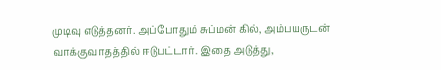முடிவு எடுத்தனர். அப்போதும் சுப்மன் கில், அம்பயருடன் வாக்குவாதத்தில் ஈடுபட்டார். இதை அடுத்து,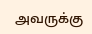அவருக்கு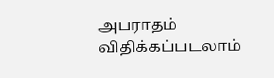அபராதம் விதிக்கப்படலாம்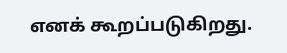எனக் கூறப்படுகிறது.